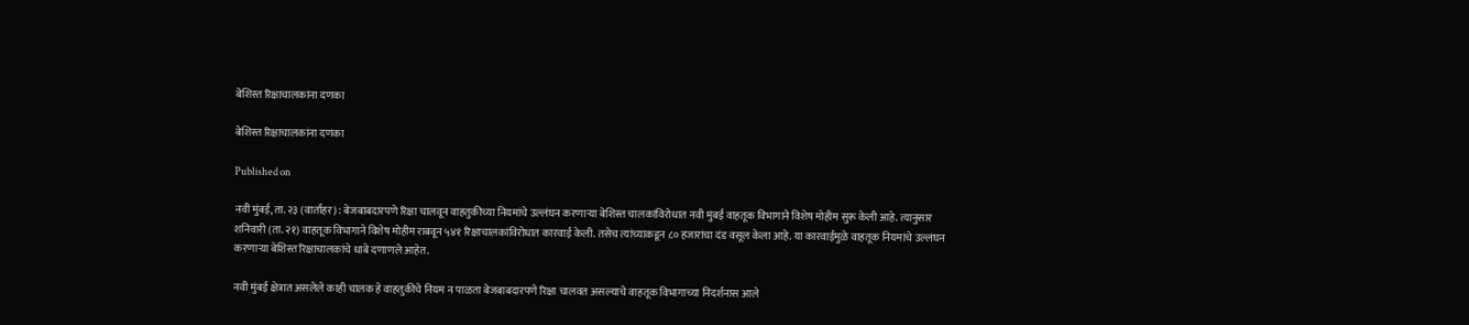बेशिस्त रिक्षाचालकांना दणका

बेशिस्त रिक्षाचालकांना दणका

Published on

नवी मुंबई, ता. २३ (वार्ताहर) : बेजबाबदारपणे रिक्षा चालवून वाहतुकीच्या नियमांचे उल्लंघन करणाऱ्या बेशिस्त चालकांविरोधात नवी मुंबई वाहतूक विभागाने विशेष मोहीम सुरू केली आहे. त्यानुसार शनिवारी (ता. २१) वाहतूक विभागाने विशेष मोहीम राबवून ५४१ रिक्षाचालकांविरोधात कारवाई केली. तसेच त्यांच्याकडून ८० हजारांचा दंड वसूल केला आहे. या कारवाईमुळे वाहतूक नियमांचे उल्लंघन करणाऱ्या बेशिस्त रिक्षाचालकांचे धाबे दणाणले आहेत.

नवी मुंबई क्षेत्रात असलेले काही चालक हे वाहतुकीचे नियम न पाळता बेजबाबदारपणे रिक्षा चालवत असल्याचे वाहतूक विभागाच्या निदर्शनास आले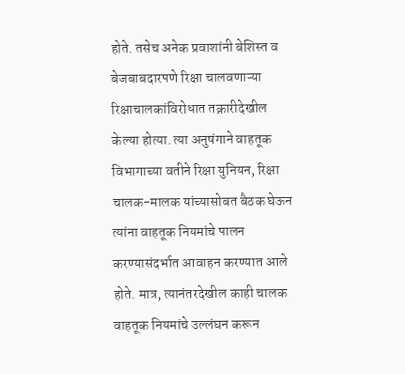होते. तसेच अनेक प्रवाशांनी बेशिस्त व बेजबाबदारपणे रिक्षा चालवणाऱ्या रिक्षाचालकांविरोधात तक्रारीदेखील केल्या होत्या. त्या अनुषंगाने वाहतूक विभागाच्या वतीने रिक्षा युनियन, रिक्षा चालक-मालक यांच्यासोबत बैठक घेऊन त्यांना वाहतूक नियमांचे पालन करण्यासंदर्भात आवाहन करण्यात आले होते. मात्र, त्यानंतरदेखील काही चालक वाहतूक नियमांचे उल्लंघन करून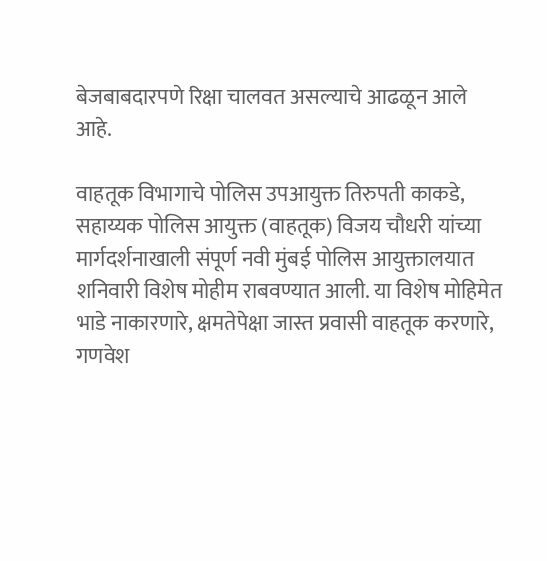बेजबाबदारपणे रिक्षा चालवत असल्याचे आढळून आले आहे.

वाहतूक विभागाचे पोलिस उपआयुक्त तिरुपती काकडे, सहाय्यक पोलिस आयुक्त (वाहतूक) विजय चौधरी यांच्या मार्गदर्शनाखाली संपूर्ण नवी मुंबई पोलिस आयुक्तालयात शनिवारी विशेष मोहीम राबवण्यात आली. या विशेष मोहिमेत भाडे नाकारणारे, क्षमतेपेक्षा जास्त प्रवासी वाहतूक करणारे, गणवेश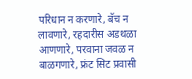परिधान न करणारे, बॅच न लावणारे, रहदारीस अडथळा आणणारे, परवाना जवळ न बाळगणारे, फ्रंट सिट प्रवासी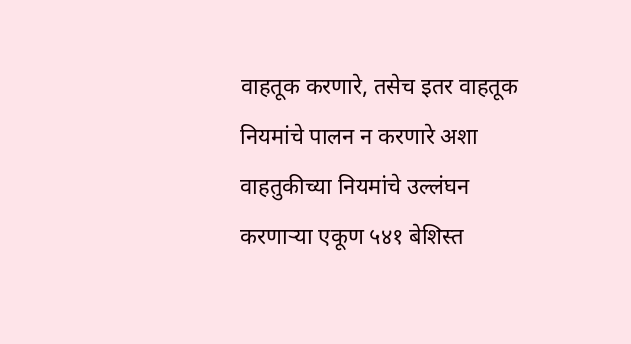वाहतूक करणारे, तसेच इतर वाहतूक नियमांचे पालन न करणारे अशा वाहतुकीच्या नियमांचे उल्लंघन करणाऱ्या एकूण ५४१ बेशिस्त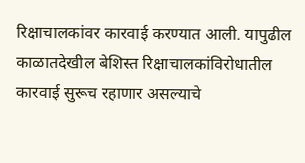रिक्षाचालकांवर कारवाई करण्यात आली. यापुढील काळातदेखील बेशिस्त रिक्षाचालकांविरोधातील कारवाई सुरूच रहाणार असल्याचे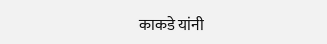काकडे यांनी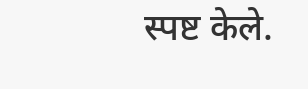स्पष्ट केले.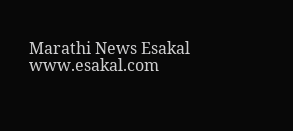Marathi News Esakal
www.esakal.com